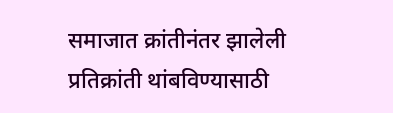समाजात क्रांतीनंतर झालेली प्रतिक्रांती थांबविण्यासाठी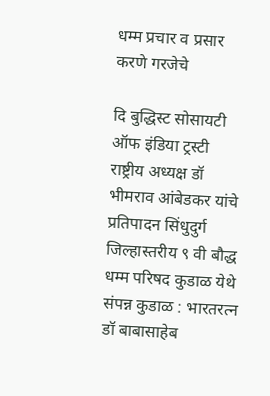धम्म प्रचार व प्रसार करणे गरजेचे

दि बुद्धिस्ट सोसायटी ऑफ इंडिया ट्रस्टी राष्ट्रीय अध्यक्ष डॉ भीमराव आंबेडकर यांचे प्रतिपादन सिंधुदुर्ग जिल्हास्तरीय ९ वी बौद्ध धम्म परिषद कुडाळ येथे संपन्न कुडाळ : भारतरत्न डॉ बाबासाहेब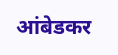आंबेडकर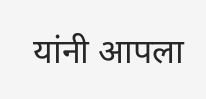यांनी आपला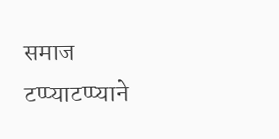समाज टप्प्याटप्प्याने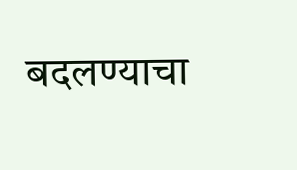बदलण्याचा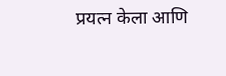प्रयत्न केला आणि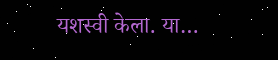यशस्वी केला. या…